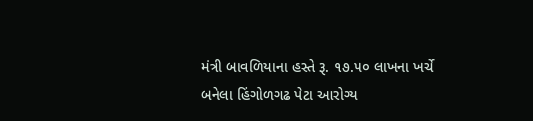મંત્રી બાવળિયાના હસ્તે રૂ. ૧૭.૫૦ લાખના ખર્ચે બનેલા હિંગોળગઢ પેટા આરોગ્ય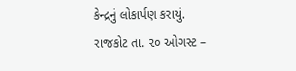કેન્દ્રનું લોકાર્પણ કરાયું.
રાજકોટ તા. ૨૦ ઓગસ્ટ –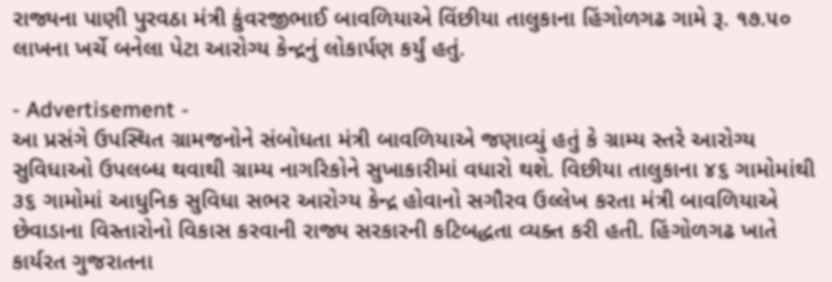રાજ્યના પાણી પુરવઠા મંત્રી કુંવરજીભાઈ બાવળિયાએ વિંછીયા તાલુકાના હિંગોળગઢ ગામે રૂ. ૧૭.૫૦ લાખના ખર્ચે બનેલા પેટા આરોગ્ય કેન્દ્રનું લોકાર્પણ કર્યું હતું.

- Advertisement -
આ પ્રસંગે ઉપસ્થિત ગ્રામજનોને સંબોધતા મંત્રી બાવળિયાએ જણાવ્યું હતું કે ગ્રામ્ય સ્તરે આરોગ્ય સુવિધાઓ ઉપલબ્ધ થવાથી ગ્રામ્ય નાગરિકોને સુખાકારીમાં વધારો થશે. વિછીયા તાલુકાના ૪૬ ગામોમાંથી ૩૬ ગામોમાં આધુનિક સુવિધા સભર આરોગ્ય કેન્દ્ર હોવાનો સગૌરવ ઉલ્લેખ કરતા મંત્રી બાવળિયાએ છેવાડાના વિસ્તારોનો વિકાસ કરવાની રાજ્ય સરકારની કટિબદ્ધતા વ્યક્ત કરી હતી. હિંગોળગઢ ખાતે કાર્યરત ગુજરાતના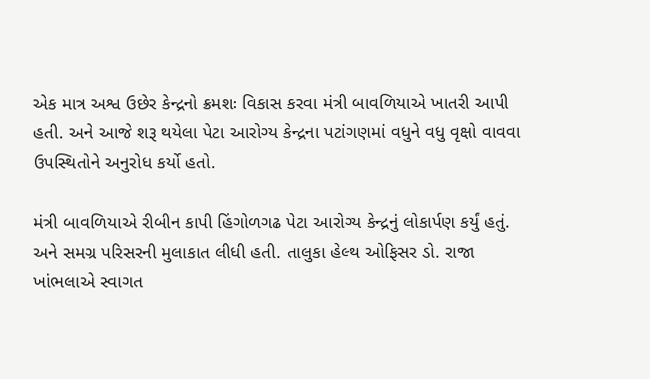એક માત્ર અશ્વ ઉછેર કેન્દ્રનો ક્રમશઃ વિકાસ કરવા મંત્રી બાવળિયાએ ખાતરી આપી હતી. અને આજે શરૂ થયેલા પેટા આરોગ્ય કેન્દ્રના પટાંગણમાં વધુને વધુ વૃક્ષો વાવવા ઉપસ્થિતોને અનુરોધ કર્યો હતો.

મંત્રી બાવળિયાએ રીબીન કાપી હિંગોળગઢ પેટા આરોગ્ય કેન્દ્રનું લોકાર્પણ કર્યું હતું. અને સમગ્ર પરિસરની મુલાકાત લીધી હતી. તાલુકા હેલ્થ ઓફિસર ડો. રાજા ખાંભલાએ સ્વાગત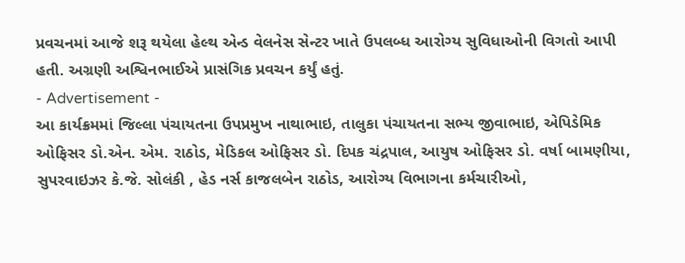પ્રવચનમાં આજે શરૂ થયેલા હેલ્થ એન્ડ વેલનેસ સેન્ટર ખાતે ઉપલબ્ધ આરોગ્ય સુવિધાઓની વિગતો આપી હતી. અગ્રણી અશ્વિનભાઈએ પ્રાસંગિક પ્રવચન કર્યું હતું.
- Advertisement -
આ કાર્યક્રમમાં જિલ્લા પંચાયતના ઉપપ્રમુખ નાથાભાઇ, તાલુકા પંચાયતના સભ્ય જીવાભાઇ, એપિડેમિક ઓફિસર ડો.એન. એમ. રાઠોડ, મેડિકલ ઓફિસર ડો. દિપક ચંદ્રપાલ, આયુષ ઓફિસર ડો. વર્ષા બામણીયા, સુપરવાઇઝર કે.જે. સોલંકી , હેડ નર્સ કાજલબેન રાઠોડ, આરોગ્ય વિભાગના કર્મચારીઓ,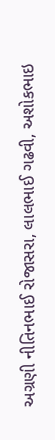અગ્રણી નીતિનભાઈ રોજાસરા, લાલભાઈ ગઢવી, અશોકભાઇ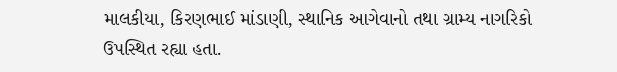માલકીયા, કિરણભાઈ માંડાણી, સ્થાનિક આગેવાનો તથા ગ્રામ્ય નાગરિકો ઉપસ્થિત રહ્યા હતા.